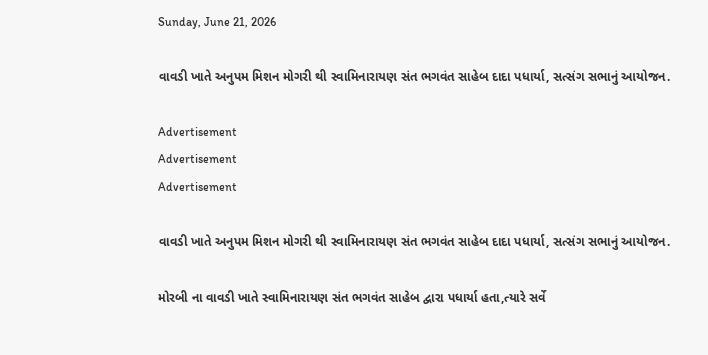Sunday, June 21, 2026

વાવડી ખાતે અનુપમ મિશન મોગરી થી સ્વામિનારાયણ સંત ભગવંત સાહેબ દાદા પધાર્યા, સત્સંગ સભાનું આયોજન.

Advertisement
Advertisement
Advertisement

વાવડી ખાતે અનુપમ મિશન મોગરી થી સ્વામિનારાયણ સંત ભગવંત સાહેબ દાદા પધાર્યા, સત્સંગ સભાનું આયોજન.

મોરબી ના વાવડી ખાતે સ્વામિનારાયણ સંત ભગવંત સાહેબ દ્વારા પધાર્યા હતા,ત્યારે સર્વે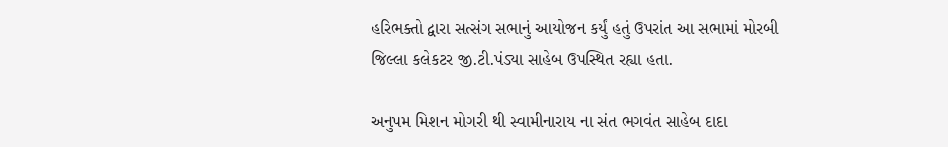હરિભક્તો દ્વારા સત્સંગ સભાનું આયોજન કર્યું હતું ઉપરાંત આ સભામાં મોરબી જિલ્લા કલેકટર જી.ટી.પંડ્યા સાહેબ ઉપસ્થિત રહ્યા હતા.

અનુપમ મિશન મોગરી થી સ્વામીનારાય ના સંત ભગવંત સાહેબ દાદા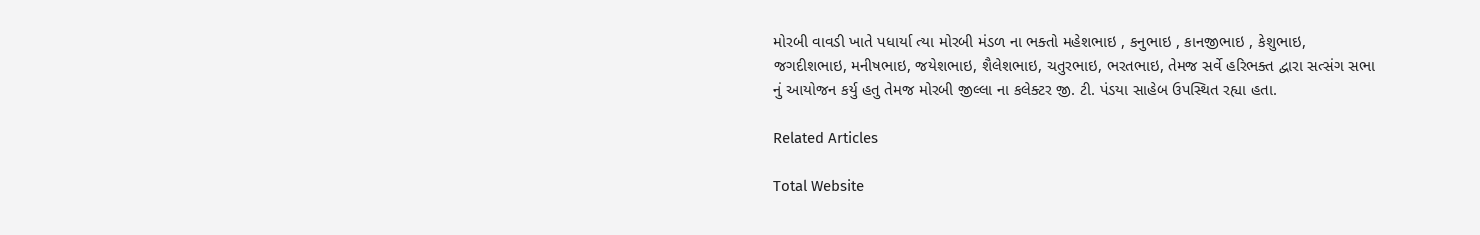મોરબી વાવડી ખાતે પધાર્યા ત્યા મોરબી મંડળ ના ભક્તો મહેશભાઇ , કનુભાઇ , કાનજીભાઇ , કેશુભાઇ, જગદીશભાઇ, મનીષભાઇ, જયેશભાઇ, શૈલેશભાઇ, ચતુરભાઇ, ભરતભાઇ, તેમજ સર્વે હરિભક્ત દ્વારા સત્સંગ સભા નું આયોજન કર્યુ હતુ તેમજ મોરબી જીલ્લા ના કલેક્ટર જી. ટી. પંડયા સાહેબ ઉપસ્થિત રહ્યા હતા.

Related Articles

Total Website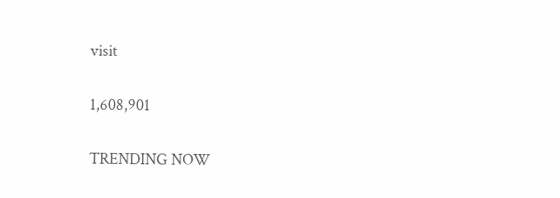visit

1,608,901

TRENDING NOW